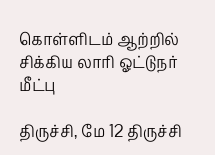கொள்ளிடம் ஆற்றில் சிக்கிய லாரி ஓட்டுநர் மீட்பு

திருச்சி, மே 12 திருச்சி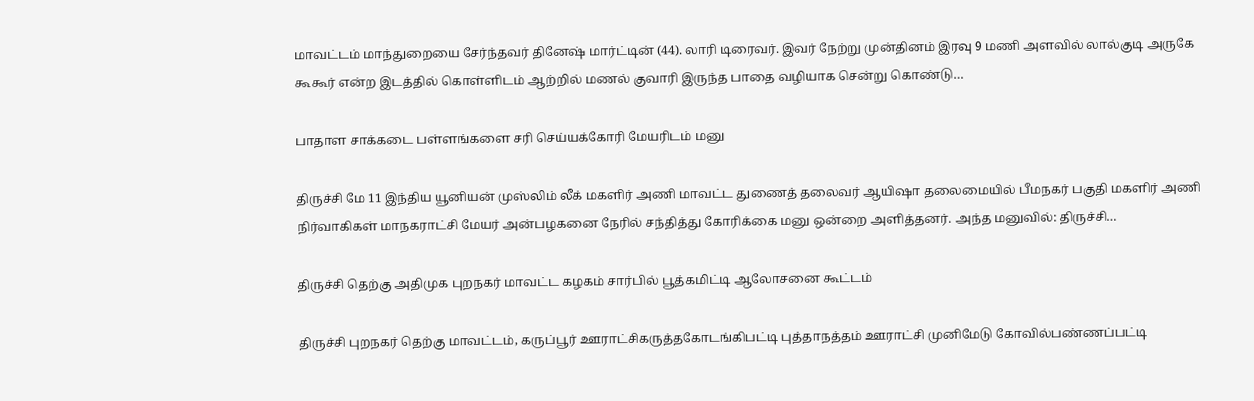மாவட்டம் மாந்துறையை சேர்ந்தவர் தினேஷ் மார்ட்டின் (44). லாரி டிரைவர். இவர் நேற்று முன்தினம் இரவு 9 மணி அளவில் லால்குடி அருகே கூகூர் என்ற இடத்தில் கொள்ளிடம் ஆற்றில் மணல் குவாரி இருந்த பாதை வழியாக சென்று கொண்டு…

பாதாள சாக்கடை பள்ளங்களை சரி செய்யக்கோரி மேயரிடம் மனு

திருச்சி மே 11 இந்திய யூனியன் முஸ்லிம் லீக் மகளிர் அணி மாவட்ட துணைத் தலைவர் ஆயிஷா தலைமையில் பீமநகர் பகுதி மகளிர் அணி நிர்வாகிகள் மாநகராட்சி மேயர் அன்பழகனை நேரில் சந்தித்து கோரிக்கை மனு ஒன்றை அளித்தனர். அந்த மனுவில்: திருச்சி…

திருச்சி தெற்கு அதிமுக புறநகர் மாவட்ட கழகம் சார்பில் பூத்கமிட்டி ஆலோசனை கூட்டம்

திருச்சி புறநகர் தெற்கு மாவட்டம், கருப்பூர் ஊராட்சிகருத்தகோடங்கிபட்டி புத்தாநத்தம் ஊராட்சி முனிமேடு கோவில்பண்ணப்பட்டி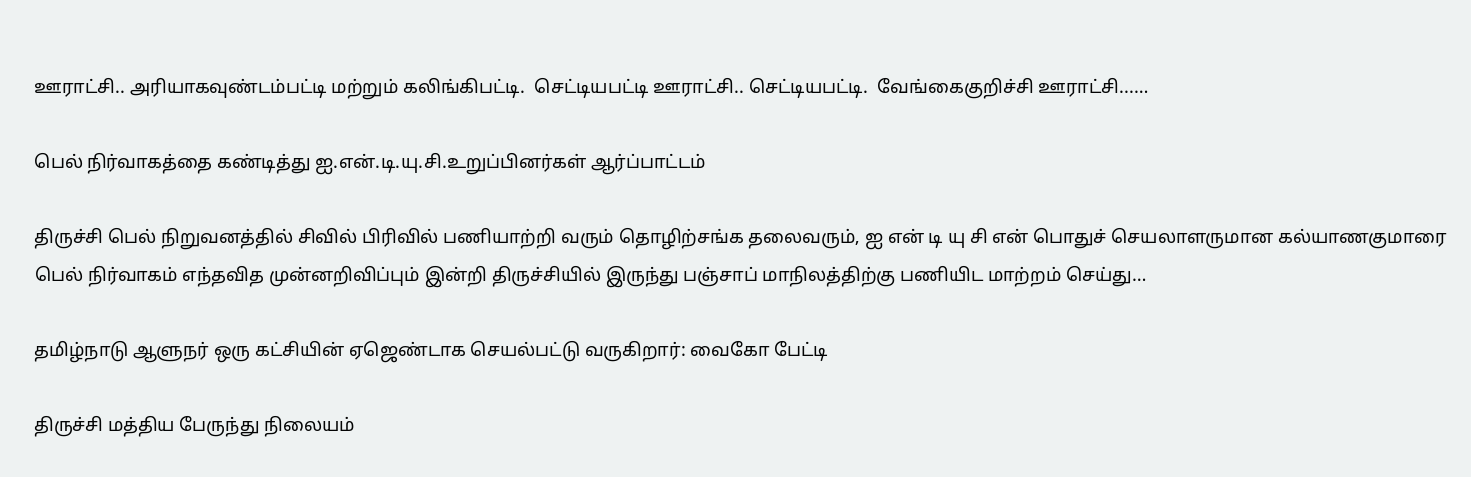ஊராட்சி.. அரியாகவுண்டம்பட்டி மற்றும் கலிங்கிபட்டி.  செட்டியபட்டி ஊராட்சி.. செட்டியபட்டி.  வேங்கைகுறிச்சி ஊராட்சி...…

பெல் நிர்வாகத்தை கண்டித்து ஐ.என்.டி.யு.சி.உறுப்பினர்கள் ஆர்ப்பாட்டம்

திருச்சி பெல் நிறுவனத்தில் சிவில் பிரிவில் பணியாற்றி வரும் தொழிற்சங்க தலைவரும், ஐ என் டி யு சி என் பொதுச் செயலாளருமான கல்யாணகுமாரை பெல் நிர்வாகம் எந்தவித முன்னறிவிப்பும் இன்றி திருச்சியில் இருந்து பஞ்சாப் மாநிலத்திற்கு பணியிட மாற்றம் செய்து…

தமிழ்நாடு ஆளுநர் ஒரு கட்சியின் ஏஜெண்டாக செயல்பட்டு வருகிறார்: வைகோ பேட்டி

திருச்சி மத்திய பேருந்து நிலையம்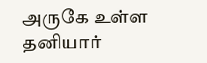அருகே உள்ள தனியார்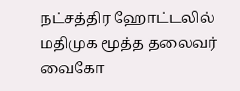நட்சத்திர ஹோட்டலில் மதிமுக மூத்த தலைவர் வைகோ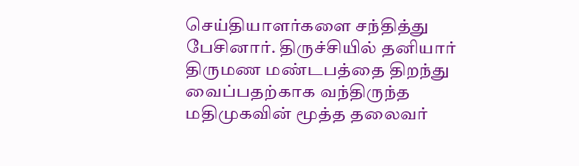செய்தியாளர்களை சந்தித்து பேசினார். திருச்சியில் தனியார் திருமண மண்டபத்தை திறந்து வைப்பதற்காக வந்திருந்த மதிமுகவின் மூத்த தலைவர்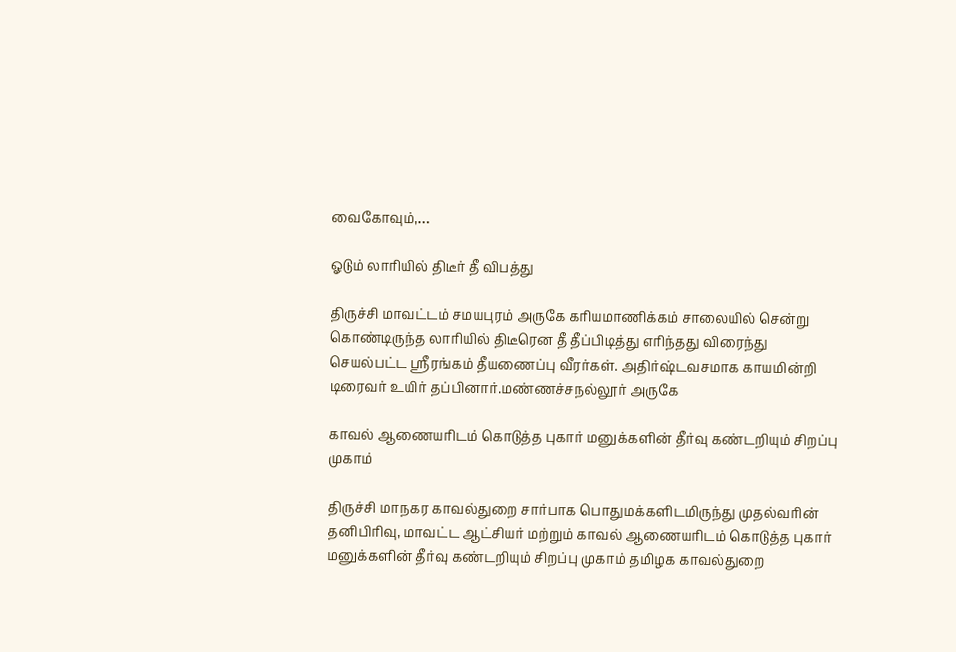வைகோவும்,…

ஓடும் லாரியில் திடீர் தீ விபத்து

திருச்சி மாவட்டம் சமயபுரம் அருகே கரியமாணிக்கம் சாலையில் சென்று கொண்டிருந்த லாரியில் திடீரென தீ தீப்பிடித்து எரிந்தது விரைந்து செயல்பட்ட ஸ்ரீரங்கம் தீயணைப்பு வீரர்கள். அதிர்ஷ்டவசமாக காயமின்றி டிரைவர் உயிர் தப்பினார்.மண்ணச்சநல்லூர் அருகே

காவல் ஆணையரிடம் கொடுத்த புகார் மனுக்களின் தீர்வு கண்டறியும் சிறப்பு முகாம்

திருச்சி மாநகர காவல்துறை சார்பாக பொதுமக்களிடமிருந்து முதல்வரின் தனிபிரிவு, மாவட்ட ஆட்சியர் மற்றும் காவல் ஆணையரிடம் கொடுத்த புகார் மனுக்களின் தீர்வு கண்டறியும் சிறப்பு முகாம் தமிழக காவல்துறை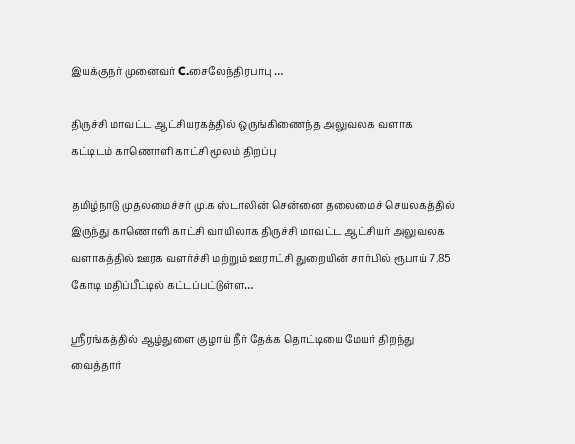இயக்குநர் முனைவர் C.சைலேந்திரபாபு …

திருச்சி மாவட்ட ஆட்சியரகத்தில் ஒருங்கிணைந்த அலுவலக வளாக கட்டிடம் காணொளி காட்சி மூலம் திறப்பு

தமிழ்நாடு முதலமைச்சர் மு.க ஸ்டாலின் சென்னை தலைமைச் செயலகத்தில் இருந்து காணொளி காட்சி வாயிலாக திருச்சி மாவட்ட ஆட்சியர் அலுவலக வளாகத்தில் ஊரக வளர்ச்சி மற்றும் ஊராட்சி துறையின் சார்பில் ரூபாய் 7.85 கோடி மதிப்பீட்டில் கட்டப்பட்டுள்ள…

ஸ்ரீரங்கத்தில் ஆழ்துளை குழாய் நீர் தேக்க தொட்டியை மேயர் திறந்து வைத்தார்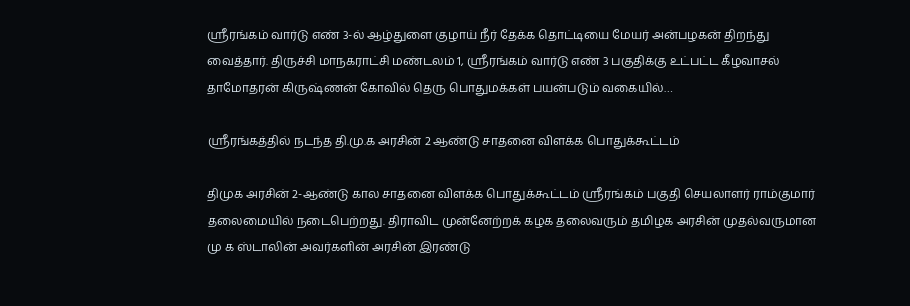ஸ்ரீரங்கம் வார்டு எண் 3-ல் ஆழ்துளை குழாய் நீர் தேக்க தொட்டியை மேயர் அன்பழகன் திறந்து வைத்தார். திருச்சி மாநகராட்சி மண்டலம் 1, ஸ்ரீரங்கம் வார்டு எண் 3 பகுதிக்கு உட்பட்ட கீழவாசல் தாமோதரன் கிருஷ்ணன் கோவில் தெரு பொதுமக்கள் பயன்படும் வகையில்…

ஸ்ரீரங்கத்தில் நடந்த தி.மு.க அரசின் 2 ஆண்டு சாதனை விளக்க பொதுக்கூட்டம்

திமுக அரசின் 2-ஆண்டு கால சாதனை விளக்க பொதுக்கூட்டம் ஸ்ரீரங்கம் பகுதி செயலாளர் ராம்குமார் தலைமையில் நடைபெற்றது. திராவிட முன்னேற்றக் கழக தலைவரும் தமிழக அரசின் முதல்வருமான மு க ஸ்டாலின் அவர்களின் அரசின் இரண்டு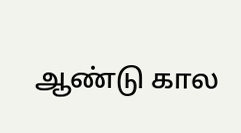ஆண்டு கால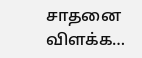சாதனை விளக்க…